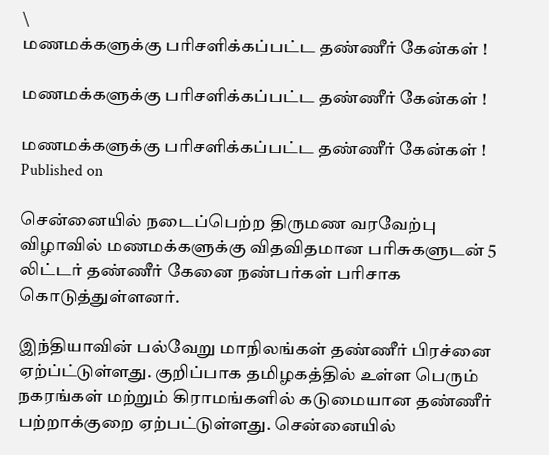\
மணமக்களுக்கு பரிசளிக்கப்பட்ட தண்ணீர் கேன்கள் !

மணமக்களுக்கு பரிசளிக்கப்பட்ட தண்ணீர் கேன்கள் !

மணமக்களுக்கு பரிசளிக்கப்பட்ட தண்ணீர் கேன்கள் !
Published on

சென்னையில் நடைப்பெற்ற திருமண வரவேற்பு விழாவில் மணமக்களுக்கு விதவிதமான பரிசுகளுடன் 5 லிட்டர் தண்ணீர் கேனை நண்பர்கள் பரிசாக கொடுத்துள்ளனர்.

இந்தியாவின் பல்வேறு மாநிலங்கள் தண்ணீர் பிரச்னை ஏற்ப்ட்டுள்ளது. குறிப்பாக தமிழகத்தில் உள்ள பெரும் நகரங்கள் மற்றும் கிராமங்களில் கடுமையான தண்ணீர் பற்றாக்குறை ஏற்பட்டுள்ளது. சென்னையில்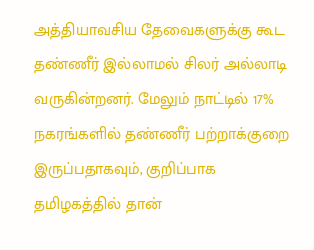அத்தியாவசிய தேவைகளுக்கு கூட தண்ணீர் இல்லாமல் சிலர் அல்லாடி வருகின்றனர். மேலும் நாட்டில் 17% நகரங்களில் தண்ணீர் பற்றாக்குறை இருப்பதாகவும், குறிப்பாக தமிழகத்தில் தான்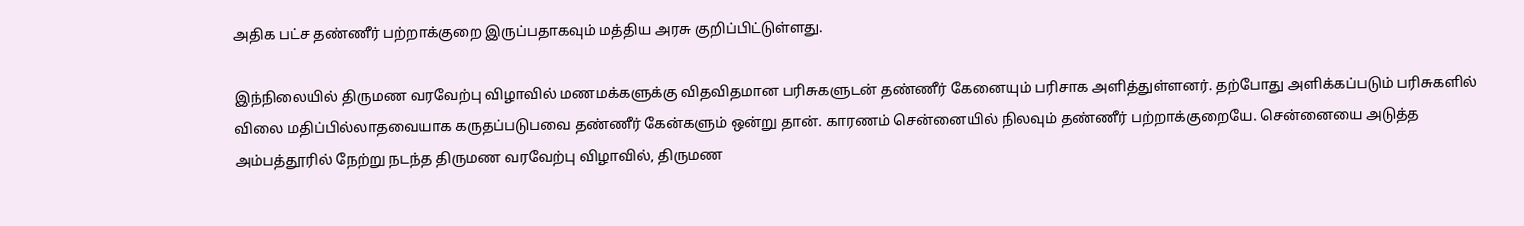அதிக பட்ச தண்ணீர் பற்றாக்குறை இருப்பதாகவும் மத்திய அரசு குறிப்பிட்டுள்ளது.

இந்நிலையில் திருமண வரவேற்பு விழாவில் மணமக்களுக்கு விதவிதமான பரிசுகளுடன் தண்ணீர் கேனையும் பரிசாக அளித்துள்ளனர். தற்போது அளிக்கப்படும் பரிசுகளில் விலை மதிப்பில்லாதவையாக கருதப்படுபவை தண்ணீர் கேன்களும் ஒன்று தான். காரணம் சென்னையில் நிலவும் தண்ணீர் பற்றாக்குறையே. சென்னையை அடுத்த அம்பத்தூரில் நேற்று நடந்த திருமண வரவேற்பு விழாவில், திருமண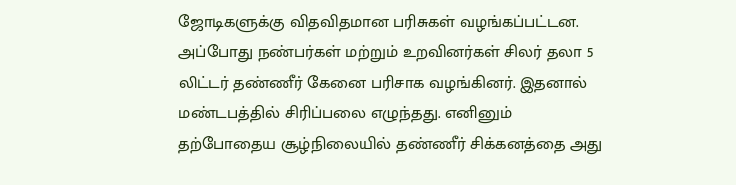ஜோடிகளுக்கு விதவிதமான பரிசுகள் வழங்கப்பட்டன. அப்போது நண்பர்கள் மற்றும் உறவினர்கள் சிலர் தலா 5 லிட்டர் தண்ணீர் கேனை பரிசாக வழங்கினர். இதனால் மண்டபத்தில் சிரிப்பலை எழுந்தது. எனினும் தற்போதைய சூழ்நிலையில் தண்ணீர் சிக்கனத்தை அது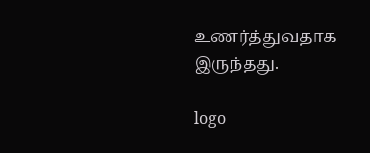உணர்த்துவதாக இருந்தது.

logo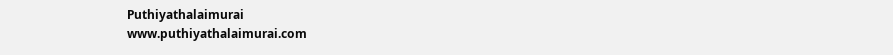Puthiyathalaimurai
www.puthiyathalaimurai.com